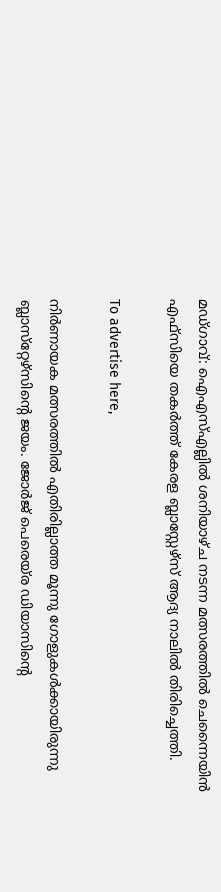മഡ്ഗാവ്: ഐഎസ്എല്ലില്‍ ശനിയാഴ്ച നടന്ന മത്സരത്തില്‍ ചെന്നൈയിന്‍ എഫ്‌സിയെ തകര്‍ത്ത് കേരള ബ്ലാസ്റ്റേഴ്‌സ് ആദ്യ നാലില്‍ തിരിച്ചെത്തി.

To advertise here,

നിര്‍ണായക മത്സരത്തില്‍ എതിരില്ലാത്ത മൂന്നു ഗോളുകള്‍ക്കായിരുന്നു ബ്ലാസ്‌റ്റേഴ്‌സിന്റെ ജയം. ജോര്‍ജ് പെരെയ്‌ര ഡിയാസിന്റെ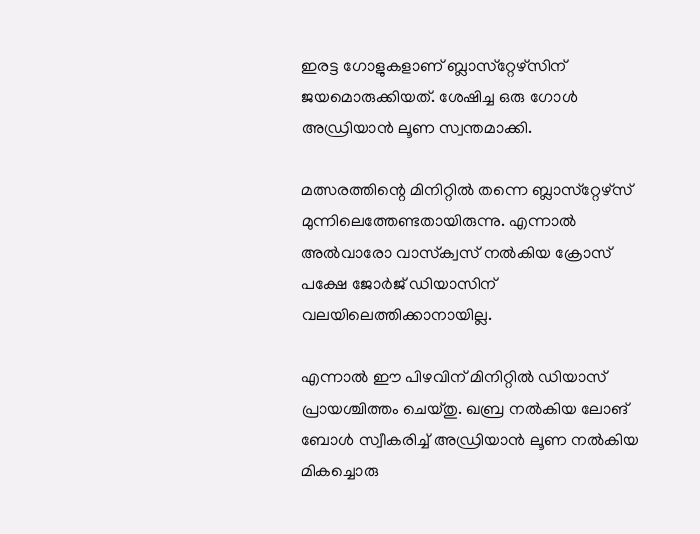ഇരട്ട ഗോളുകളാണ് ബ്ലാസ്‌റ്റേഴ്‌സിന് ജയമൊരുക്കിയത്. ശേഷിച്ച ഒരു ഗോള്‍ അഡ്രിയാന്‍ ലൂണ സ്വന്തമാക്കി.

മത്സരത്തിന്റെ മിനിറ്റില്‍ തന്നെ ബ്ലാസ്‌റ്റേഴ്‌സ് മുന്നിലെത്തേണ്ടതായിരുന്നു. എന്നാല്‍ അല്‍വാരോ വാസ്‌ക്വസ് നല്‍കിയ ക്രോസ് പക്ഷേ ജോര്‍ജ് ഡിയാസിന് വലയിലെത്തിക്കാനായില്ല.

എന്നാല്‍ ഈ പിഴവിന് മിനിറ്റില്‍ ഡിയാസ് പ്രായശ്ചിത്തം ചെയ്തു. ഖബ്ര നല്‍കിയ ലോങ് ബോള്‍ സ്വീകരിച്ച് അഡ്രിയാന്‍ ലൂണ നല്‍കിയ മികച്ചൊരു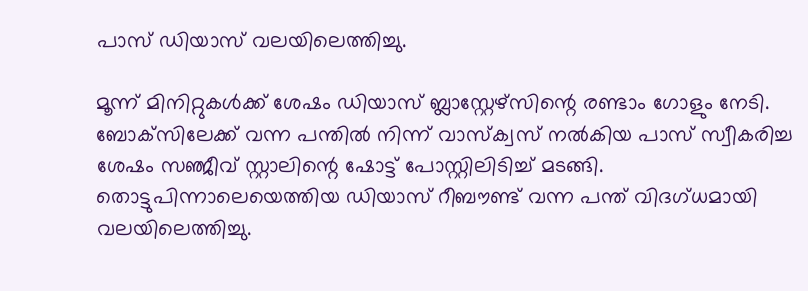പാസ് ഡിയാസ് വലയിലെത്തിച്ചു.

മൂന്ന് മിനിറ്റുകള്‍ക്ക് ശേഷം ഡിയാസ് ബ്ലാസ്റ്റേഴ്‌സിന്റെ രണ്ടാം ഗോളും നേടി. ബോക്‌സിലേക്ക് വന്ന പന്തില്‍ നിന്ന് വാസ്‌ക്വസ് നല്‍കിയ പാസ് സ്വീകരിച്ച ശേഷം സഞ്ജീവ് സ്റ്റാലിന്റെ ഷോട്ട് പോസ്റ്റിലിടിച്ച് മടങ്ങി. തൊട്ടുപിന്നാലെയെത്തിയ ഡിയാസ് റീബൗണ്ട് വന്ന പന്ത് വിദഗ്ധമായി വലയിലെത്തിച്ചു.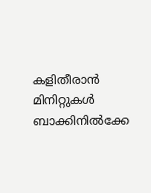കളിതീരാന്‍ മിനിറ്റുകള്‍ ബാക്കിനില്‍ക്കേ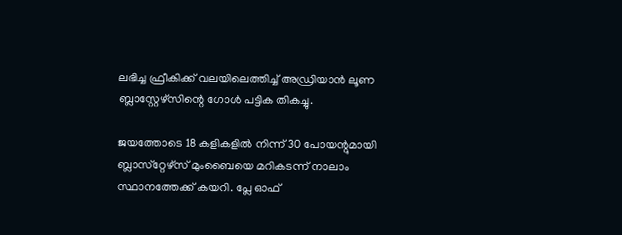ലഭിച്ച ഫ്രീകിക്ക് വലയിലെത്തിച്ച് അഡ്രിയാന്‍ ലൂണ ബ്ലാസ്റ്റേഴ്‌സിന്റെ ഗോള്‍ പട്ടിക തികച്ചു.

ജയത്തോടെ 18 കളികളില്‍ നിന്ന് 30 പോയന്റുമായി ബ്ലാസ്‌റ്റേഴ്‌സ് മുംബൈയെ മറികടന്ന് നാലാം സ്ഥാനത്തേക്ക് കയറി. പ്ലേ ഓഫ്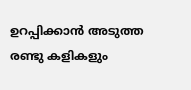ഉറപ്പിക്കാന്‍ അടുത്ത രണ്ടു കളികളും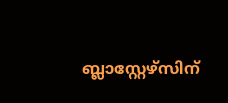ബ്ലാസ്റ്റേഴ്‌സിന്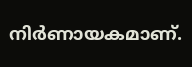നിര്‍ണായകമാണ്.